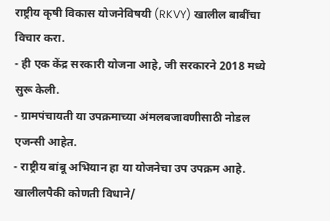राष्ट्रीय कृषी विकास योजनेविषयी (RKVY) खालील बाबींचा विचार करा.
- ही एक केंद्र सरकारी योजना आहे, जी सरकारने 2018 मध्ये सुरू केली.
- ग्रामपंचायती या उपक्रमाच्या अंमलबजावणीसाठी नोडल एजन्सी आहेत.
- राष्ट्रीय बांबू अभियान हा या योजनेचा उप उपक्रम आहे.
खालीलपैकी कोणती विधाने/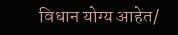विधान योग्य आहेत/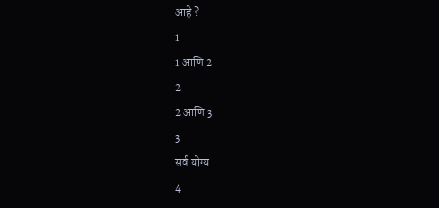आहे ?
1
1 आणि 2
2
2 आणि 3
3
सर्व योग्य
4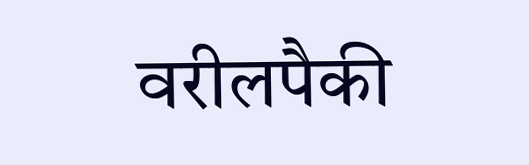वरीलपैकी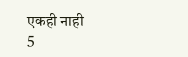एकही नाही
5